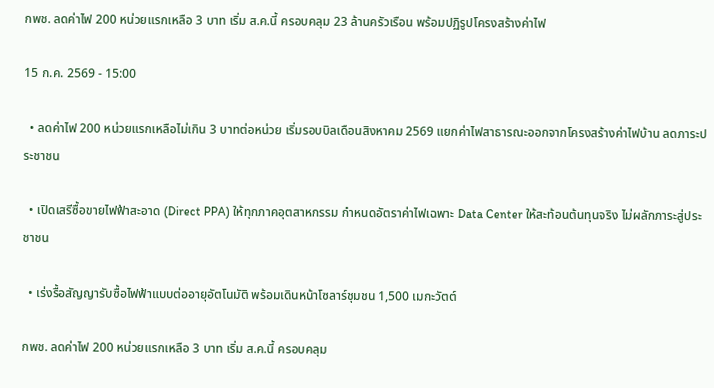กพช. ลดค่าไฟ 200 หน่วยแรกเหลือ 3 บาท เริ่ม ส.ค.นี้ ครอบคลุม 23 ล้านครัวเรือน พร้อมปฏิรูปโครงสร้างค่าไฟ

15 ก.ค. 2569 - 15:00

  • ลดค่าไฟ 200 หน่วยแรกเหลือไม่เกิน 3 บาทต่อหน่วย เริ่มรอบบิลเดือนสิงหาคม 2569 แยกค่าไฟสาธารณะออกจากโครงสร้างค่าไฟบ้าน ลดภาระประชาชน

  • เปิดเสรีซื้อขายไฟฟ้าสะอาด (Direct PPA) ให้ทุกภาคอุตสาหกรรม กำหนดอัตราค่าไฟเฉพาะ Data Center ให้สะท้อนต้นทุนจริง ไม่ผลักภาระสู่ประชาชน

  • เร่งรื้อสัญญารับซื้อไฟฟ้าแบบต่ออายุอัตโนมัติ พร้อมเดินหน้าโซลาร์ชุมชน 1,500 เมกะวัตต์

กพช. ลดค่าไฟ 200 หน่วยแรกเหลือ 3 บาท เริ่ม ส.ค.นี้ ครอบคลุม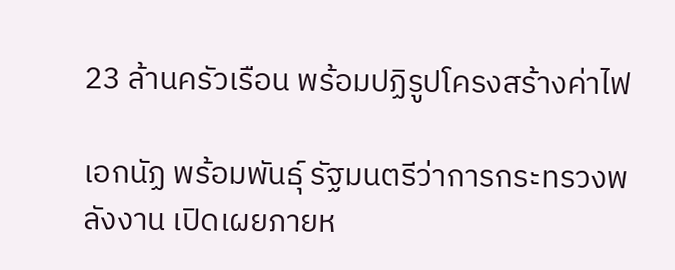23 ล้านครัวเรือน พร้อมปฏิรูปโครงสร้างค่าไฟ

เอกนัฏ พร้อมพันธุ์ รัฐมนตรีว่าการกระทรวงพลังงาน เปิดเผยภายห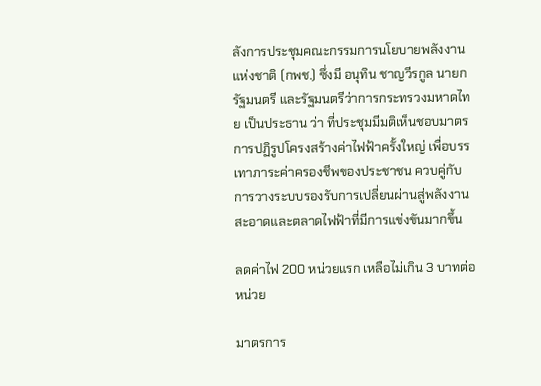ลังการประชุมคณะกรรมการนโยบายพลังงานแห่งชาติ (กพช.) ซึ่งมี อนุทิน ชาญวีรกูล นายกรัฐมนตรี และรัฐมนตรีว่าการกระทรวงมหาดไทย เป็นประธาน ว่า ที่ประชุมมีมติเห็นชอบมาตรการปฏิรูปโครงสร้างค่าไฟฟ้าครั้งใหญ่ เพื่อบรรเทาภาระค่าครองชีพของประชาชน ควบคู่กับการวางระบบรองรับการเปลี่ยนผ่านสู่พลังงานสะอาดและตลาดไฟฟ้าที่มีการแข่งขันมากขึ้น

ลดค่าไฟ 200 หน่วยแรก เหลือไม่เกิน 3 บาทต่อหน่วย

มาตรการ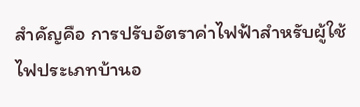สำคัญคือ การปรับอัตราค่าไฟฟ้าสำหรับผู้ใช้ไฟประเภทบ้านอ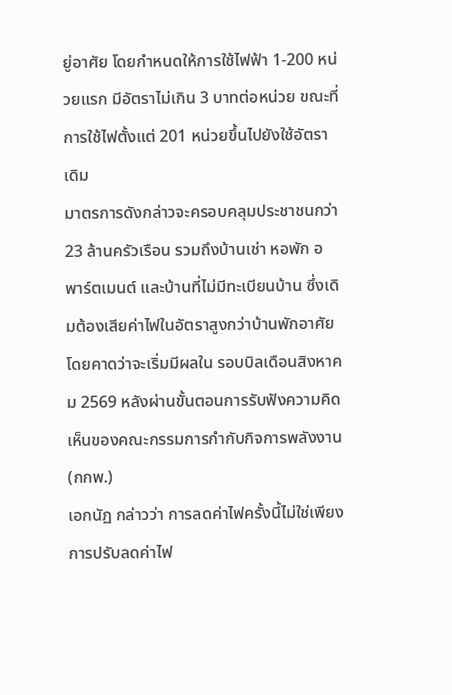ยู่อาศัย โดยกำหนดให้การใช้ไฟฟ้า 1-200 หน่วยแรก มีอัตราไม่เกิน 3 บาทต่อหน่วย ขณะที่การใช้ไฟตั้งแต่ 201 หน่วยขึ้นไปยังใช้อัตราเดิม
มาตรการดังกล่าวจะครอบคลุมประชาชนกว่า 23 ล้านครัวเรือน รวมถึงบ้านเช่า หอพัก อพาร์ตเมนต์ และบ้านที่ไม่มีทะเบียนบ้าน ซึ่งเดิมต้องเสียค่าไฟในอัตราสูงกว่าบ้านพักอาศัย โดยคาดว่าจะเริ่มมีผลใน รอบบิลเดือนสิงหาคม 2569 หลังผ่านขั้นตอนการรับฟังความคิดเห็นของคณะกรรมการกำกับกิจการพลังงาน (กกพ.)
เอกนัฏ กล่าวว่า การลดค่าไฟครั้งนี้ไม่ใช่เพียงการปรับลดค่าไฟ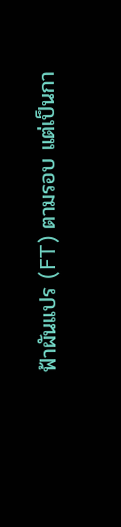ฟ้าผันแปร (FT) ตามรอบ แต่เป็นกา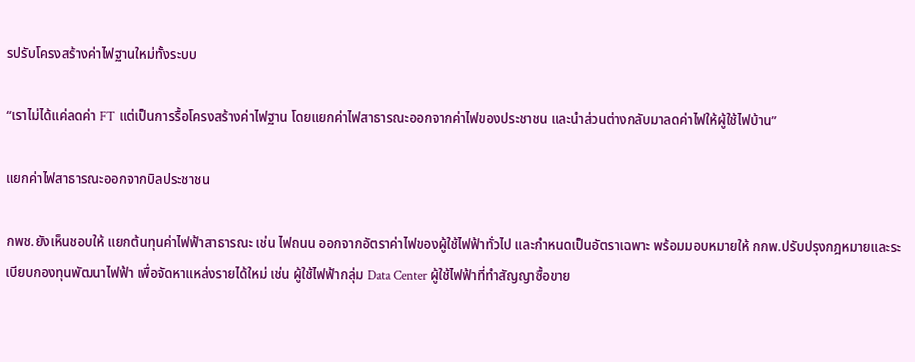รปรับโครงสร้างค่าไฟฐานใหม่ทั้งระบบ

“เราไม่ได้แค่ลดค่า FT แต่เป็นการรื้อโครงสร้างค่าไฟฐาน โดยแยกค่าไฟสาธารณะออกจากค่าไฟของประชาชน และนำส่วนต่างกลับมาลดค่าไฟให้ผู้ใช้ไฟบ้าน”

แยกค่าไฟสาธารณะออกจากบิลประชาชน

กพช.ยังเห็นชอบให้ แยกต้นทุนค่าไฟฟ้าสาธารณะ เช่น ไฟถนน ออกจากอัตราค่าไฟของผู้ใช้ไฟฟ้าทั่วไป และกำหนดเป็นอัตราเฉพาะ พร้อมมอบหมายให้ กกพ.ปรับปรุงกฎหมายและระเบียบกองทุนพัฒนาไฟฟ้า เพื่อจัดหาแหล่งรายได้ใหม่ เช่น ผู้ใช้ไฟฟ้ากลุ่ม Data Center ผู้ใช้ไฟฟ้าที่ทำสัญญาซื้อขาย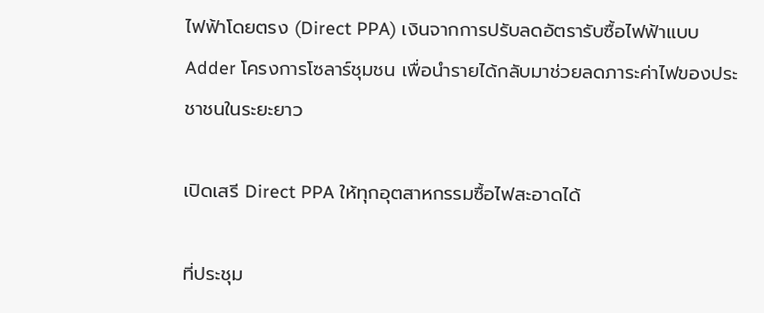ไฟฟ้าโดยตรง (Direct PPA) เงินจากการปรับลดอัตรารับซื้อไฟฟ้าแบบ Adder โครงการโซลาร์ชุมชน เพื่อนำรายได้กลับมาช่วยลดภาระค่าไฟของประชาชนในระยะยาว

เปิดเสรี Direct PPA ให้ทุกอุตสาหกรรมซื้อไฟสะอาดได้

ที่ประชุม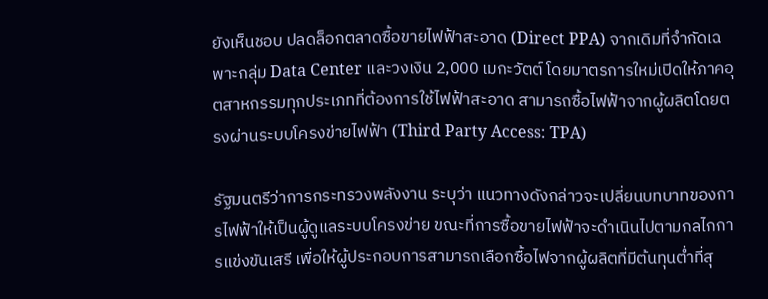ยังเห็นชอบ ปลดล็อกตลาดซื้อขายไฟฟ้าสะอาด (Direct PPA) จากเดิมที่จำกัดเฉพาะกลุ่ม Data Center และวงเงิน 2,000 เมกะวัตต์ โดยมาตรการใหม่เปิดให้ภาคอุตสาหกรรมทุกประเภทที่ต้องการใช้ไฟฟ้าสะอาด สามารถซื้อไฟฟ้าจากผู้ผลิตโดยตรงผ่านระบบโครงข่ายไฟฟ้า (Third Party Access: TPA)

รัฐมนตรีว่าการกระทรวงพลังงาน ระบุว่า แนวทางดังกล่าวจะเปลี่ยนบทบาทของการไฟฟ้าให้เป็นผู้ดูแลระบบโครงข่าย ขณะที่การซื้อขายไฟฟ้าจะดำเนินไปตามกลไกการแข่งขันเสรี เพื่อให้ผู้ประกอบการสามารถเลือกซื้อไฟจากผู้ผลิตที่มีต้นทุนต่ำที่สุ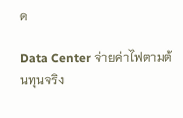ด

Data Center จ่ายค่าไฟตามต้นทุนจริง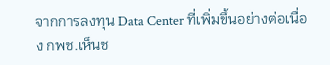จากการลงทุน Data Center ที่เพิ่มขึ้นอย่างต่อเนื่อง กพช.เห็นช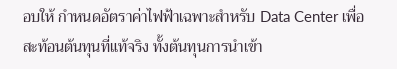อบให้ กำหนดอัตราค่าไฟฟ้าเฉพาะสำหรับ Data Center เพื่อสะท้อนต้นทุนที่แท้จริง ทั้งต้นทุนการนำเข้า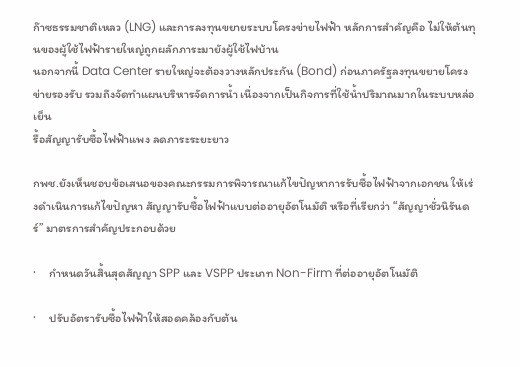ก๊าซธรรมชาติเหลว (LNG) และการลงทุนขยายระบบโครงข่ายไฟฟ้า หลักการสำคัญคือ ไม่ให้ต้นทุนของผู้ใช้ไฟฟ้ารายใหญ่ถูกผลักภาระมายังผู้ใช้ไฟบ้าน
นอกจากนี้ Data Center รายใหญ่จะต้องวางหลักประกัน (Bond) ก่อนภาครัฐลงทุนขยายโครงข่ายรองรับ รวมถึงจัดทำแผนบริหารจัดการน้ำ เนื่องจากเป็นกิจการที่ใช้น้ำปริมาณมากในระบบหล่อเย็น
รื้อสัญญารับซื้อไฟฟ้าแพง ลดภาระระยะยาว

กพช.ยังเห็นชอบข้อเสนอของคณะกรรมการพิจารณาแก้ไขปัญหาการรับซื้อไฟฟ้าจากเอกชน ให้เร่งดำเนินการแก้ไขปัญหา สัญญารับซื้อไฟฟ้าแบบต่ออายุอัตโนมัติ หรือที่เรียกว่า “สัญญาชั่วนิรันดร์” มาตรการสำคัญประกอบด้วย

·     กำหนดวันสิ้นสุดสัญญา SPP และ VSPP ประเภท Non-Firm ที่ต่ออายุอัตโนมัติ

·     ปรับอัตรารับซื้อไฟฟ้าให้สอดคล้องกับต้น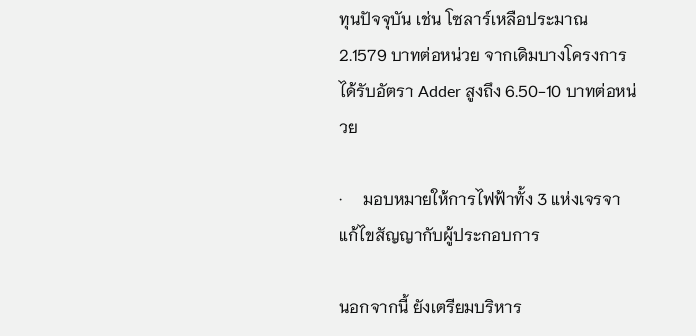ทุนปัจจุบัน เช่น โซลาร์เหลือประมาณ 2.1579 บาทต่อหน่วย จากเดิมบางโครงการได้รับอัตรา Adder สูงถึง 6.50-10 บาทต่อหน่วย

·     มอบหมายให้การไฟฟ้าทั้ง 3 แห่งเจรจาแก้ไขสัญญากับผู้ประกอบการ

นอกจากนี้ ยังเตรียมบริหาร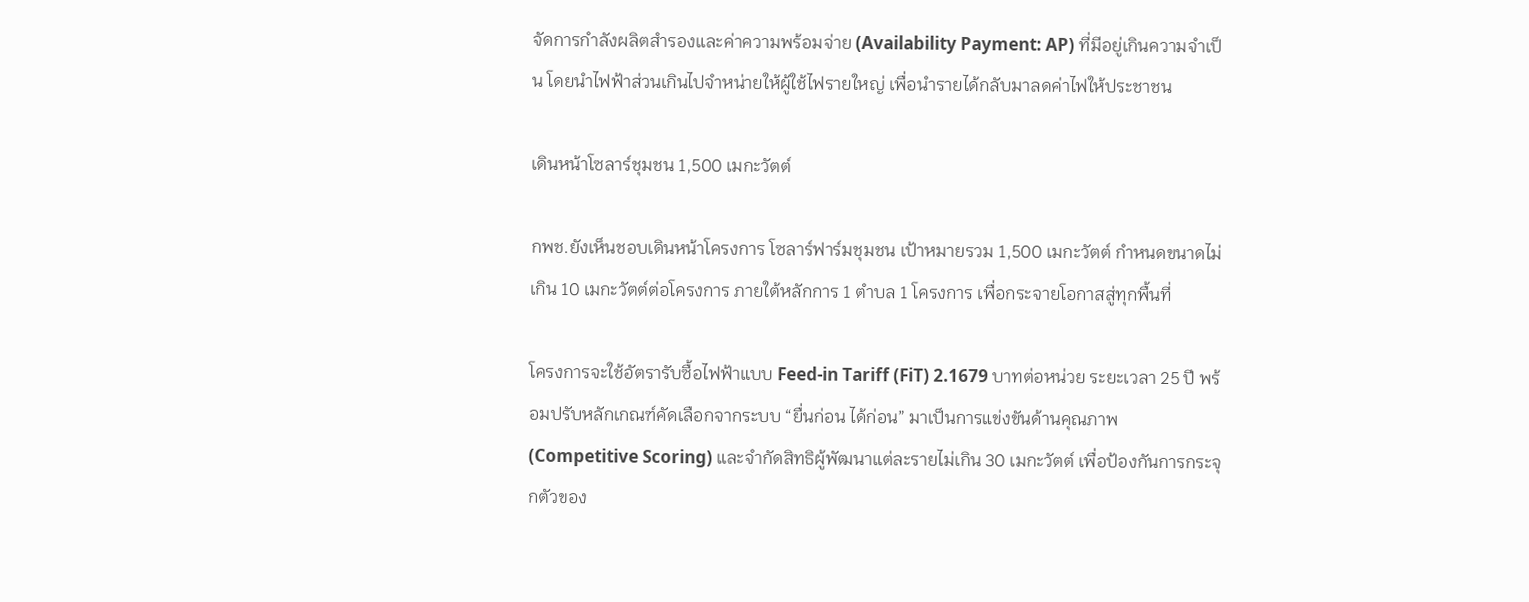จัดการกำลังผลิตสำรองและค่าความพร้อมจ่าย (Availability Payment: AP) ที่มีอยู่เกินความจำเป็น โดยนำไฟฟ้าส่วนเกินไปจำหน่ายให้ผู้ใช้ไฟรายใหญ่ เพื่อนำรายได้กลับมาลดค่าไฟให้ประชาชน

เดินหน้าโซลาร์ชุมชน 1,500 เมกะวัตต์

กพช.ยังเห็นชอบเดินหน้าโครงการ โซลาร์ฟาร์มชุมชน เป้าหมายรวม 1,500 เมกะวัตต์ กำหนดขนาดไม่เกิน 10 เมกะวัตต์ต่อโครงการ ภายใต้หลักการ 1 ตำบล 1 โครงการ เพื่อกระจายโอกาสสู่ทุกพื้นที่

โครงการจะใช้อัตรารับซื้อไฟฟ้าแบบ Feed-in Tariff (FiT) 2.1679 บาทต่อหน่วย ระยะเวลา 25 ปี พร้อมปรับหลักเกณฑ์คัดเลือกจากระบบ “ยื่นก่อน ได้ก่อน” มาเป็นการแข่งขันด้านคุณภาพ (Competitive Scoring) และจำกัดสิทธิผู้พัฒนาแต่ละรายไม่เกิน 30 เมกะวัตต์ เพื่อป้องกันการกระจุกตัวของ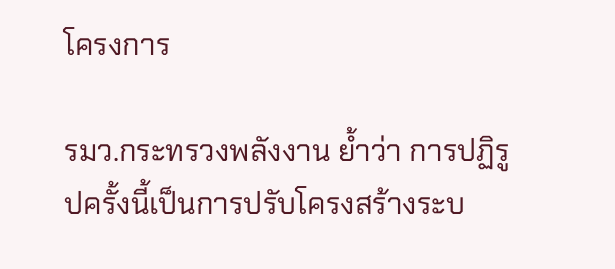โครงการ

รมว.กระทรวงพลังงาน ย้ำว่า การปฏิรูปครั้งนี้เป็นการปรับโครงสร้างระบ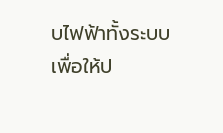บไฟฟ้าทั้งระบบ เพื่อให้ป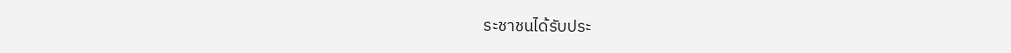ระชาชนได้รับประ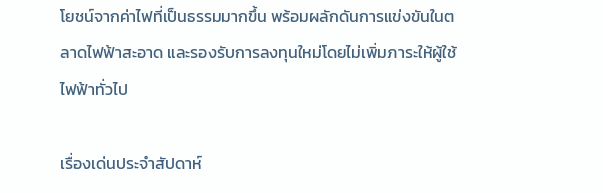โยชน์จากค่าไฟที่เป็นธรรมมากขึ้น พร้อมผลักดันการแข่งขันในตลาดไฟฟ้าสะอาด และรองรับการลงทุนใหม่โดยไม่เพิ่มภาระให้ผู้ใช้ไฟฟ้าทั่วไป

เรื่องเด่นประจำสัปดาห์